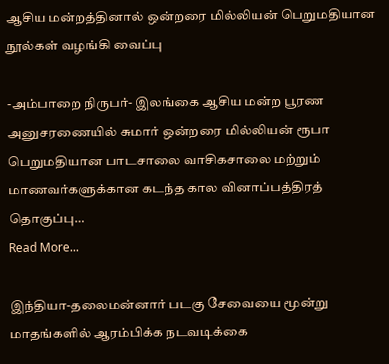ஆசிய மன்றத்தினால் ஒன்றரை மில்லியன் பெறுமதியான நூல்கள் வழங்கி வைப்பு

-அம்பாறை நிருபர்- இலங்கை ஆசிய மன்ற பூரண அனுசரணையில் சுமார் ஒன்றரை மில்லியன் ரூபா பெறுமதியான பாடசாலை வாசிகசாலை மற்றும் மாணவர்களுக்கான கடந்த கால வினாப்பத்திரத் தொகுப்பு…
Read More...

இந்தியா-தலைமன்னார் படகு சேவையை மூன்று மாதங்களில் ஆரம்பிக்க நடவடிக்கை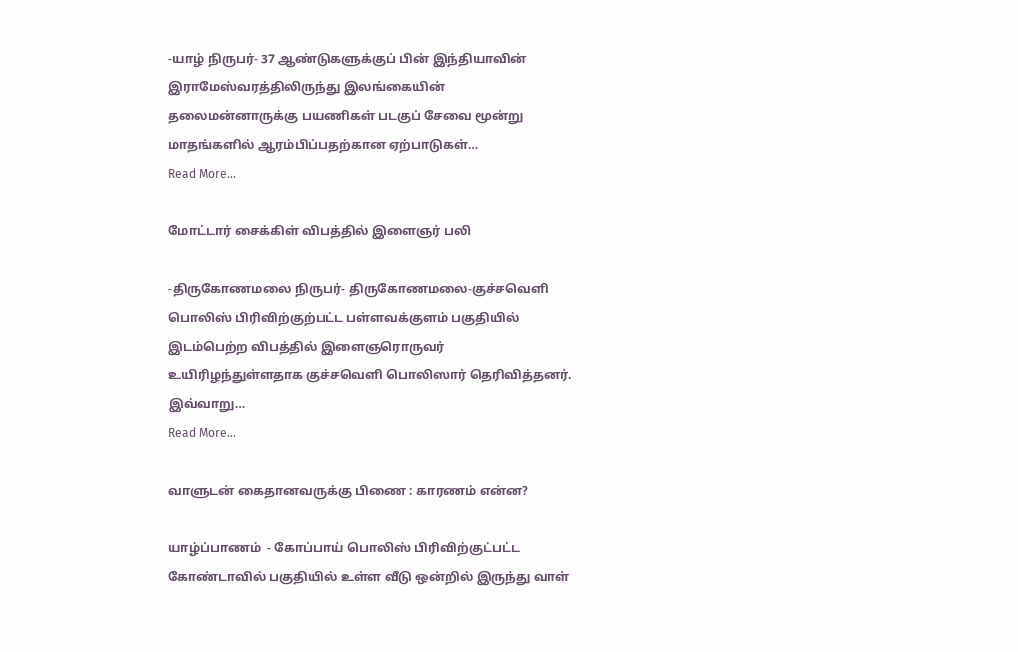-யாழ் நிருபர்- 37 ஆண்டுகளுக்குப் பின் இந்தியாவின் இராமேஸ்வரத்திலிருந்து இலங்கையின் தலைமன்னாருக்கு பயணிகள் படகுப் சேவை மூன்று மாதங்களில் ஆரம்பிப்பதற்கான ஏற்பாடுகள்…
Read More...

மோட்டார் சைக்கிள் விபத்தில் இளைஞர் பலி

-திருகோணமலை நிருபர்- திருகோணமலை-குச்சவெளி பொலிஸ் பிரிவிற்குற்பட்ட பள்ளவக்குளம் பகுதியில் இடம்பெற்ற விபத்தில் இளைஞரொருவர் உயிரிழந்துள்ளதாக குச்சவெளி பொலிஸார் தெரிவித்தனர். இவ்வாறு…
Read More...

வாளுடன் கைதானவருக்கு பிணை : காரணம் என்ன?

யாழ்ப்பாணம்  - கோப்பாய் பொலிஸ் பிரிவிற்குட்பட்ட கோண்டாவில் பகுதியில் உள்ள வீடு ஒன்றில் இருந்து வாள்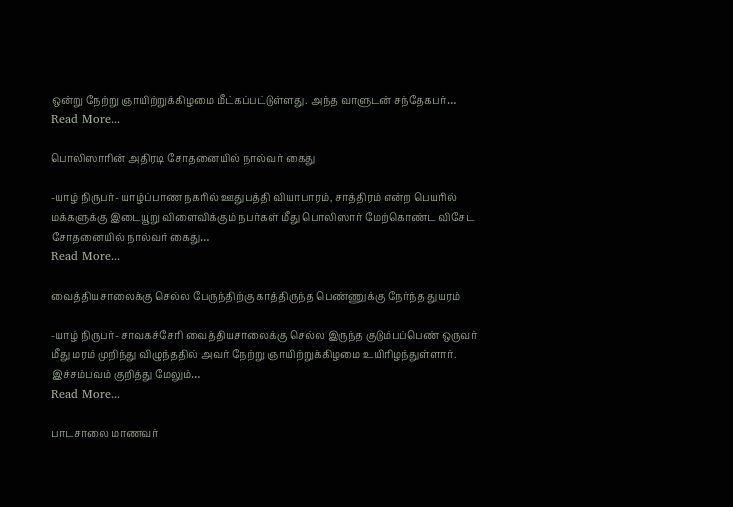ஒன்று நேற்று ஞாயிற்றுக்கிழமை மீட்கப்பட்டுள்ளது. அந்த வாளுடன் சந்தேகபர்…
Read More...

பொலிஸாரின் அதிரடி சோதனையில் நால்வர் கைது

-யாழ் நிருபர்- யாழ்ப்பாண நகரில் ஊதுபத்தி வியாபாரம், சாத்திரம் என்ற பெயரில் மக்களுக்கு இடையூறு விளைவிக்கும் நபர்கள் மீது பொலிஸார் மேற்கொண்ட விசேட சோதனையில் நால்வர் கைது…
Read More...

வைத்தியசாலைக்கு செல்ல பேருந்திற்கு காத்திருந்த பெண்ணுக்கு நேர்ந்த துயரம்

-யாழ் நிருபர்- சாவகச்சேரி வைத்தியசாலைக்கு செல்ல இருந்த குடும்பப்பெண் ஒருவர் மீது மரம் முறிந்து விழுந்ததில் அவர் நேற்று ஞாயிற்றுக்கிழமை உயிரிழந்துள்ளார். இச்சம்பவம் குறித்து மேலும்…
Read More...

பாடசாலை மாணவர்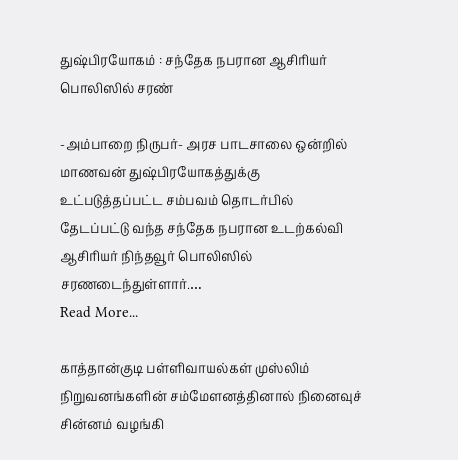துஷ்பிரயோகம் : சந்தேக நபரான ஆசிரியர் பொலிஸில் சரண்

-அம்பாறை நிருபர்- அரச பாடசாலை ஒன்றில் மாணவன் துஷ்பிரயோகத்துக்கு உட்படுத்தப்பட்ட சம்பவம் தொடர்பில் தேடப்பட்டு வந்த சந்தேக நபரான உடற்கல்வி ஆசிரியர் நிந்தவூர் பொலிஸில் சரணடைந்துள்ளார்.…
Read More...

காத்தான்குடி பள்ளிவாயல்கள் முஸ்லிம் நிறுவனங்களின் சம்மேளனத்தினால் நினைவுச் சின்னம் வழங்கி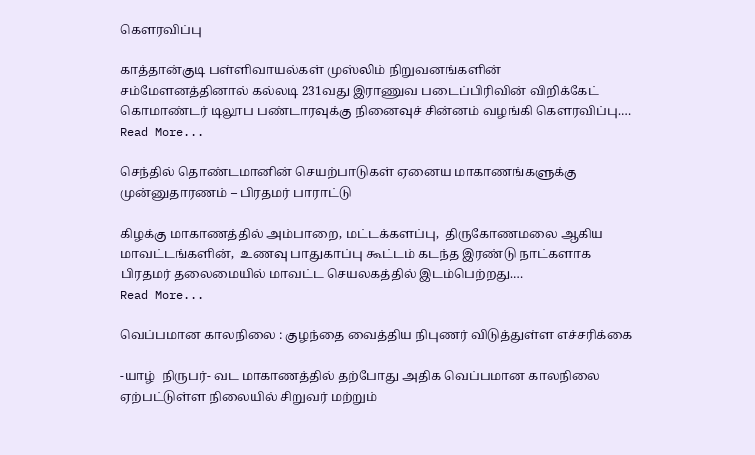கௌரவிப்பு

காத்தான்குடி பள்ளிவாயல்கள் முஸ்லிம் நிறுவனங்களின் சம்மேளனத்தினால் கல்லடி 231வது இராணுவ படைப்பிரிவின் விறிக்கேட் கொமாண்டர் டிலூப பண்டாரவுக்கு நினைவுச் சின்னம் வழங்கி கௌரவிப்பு.…
Read More...

செந்தில் தொண்டமானின் செயற்பாடுகள் ஏனைய மாகாணங்களுக்கு முன்னுதாரணம் – பிரதமர் பாராட்டு

கிழக்கு மாகாணத்தில் அம்பாறை, மட்டக்களப்பு,  திருகோணமலை ஆகிய மாவட்டங்களின்,  உணவு பாதுகாப்பு கூட்டம் கடந்த இரண்டு நாட்களாக பிரதமர் தலைமையில் மாவட்ட செயலகத்தில் இடம்பெற்றது.…
Read More...

வெப்பமான காலநிலை : குழந்தை வைத்திய நிபுணர் விடுத்துள்ள எச்சரிக்கை

-யாழ்  நிருபர்- வட மாகாணத்தில் தற்போது அதிக வெப்பமான காலநிலை ஏற்பட்டுள்ள நிலையில் சிறுவர் மற்றும்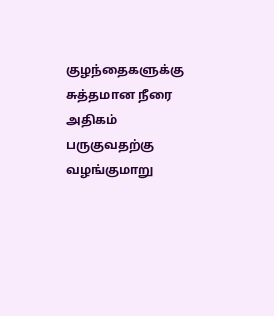குழந்தைகளுக்கு சுத்தமான நீரை அதிகம் பருகுவதற்கு வழங்குமாறு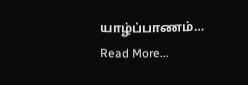யாழ்ப்பாணம்…
Read More...